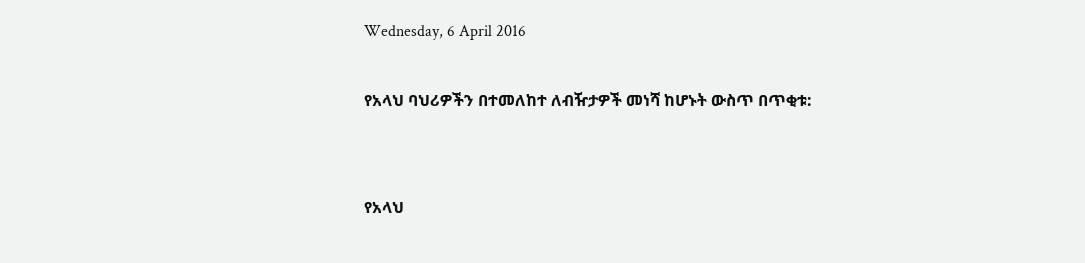Wednesday, 6 April 2016

የአላህ ባህሪዎችን በተመለከተ ለብዥታዎች መነሻ ከሆኑት ውስጥ በጥቂቱ:


የአላህ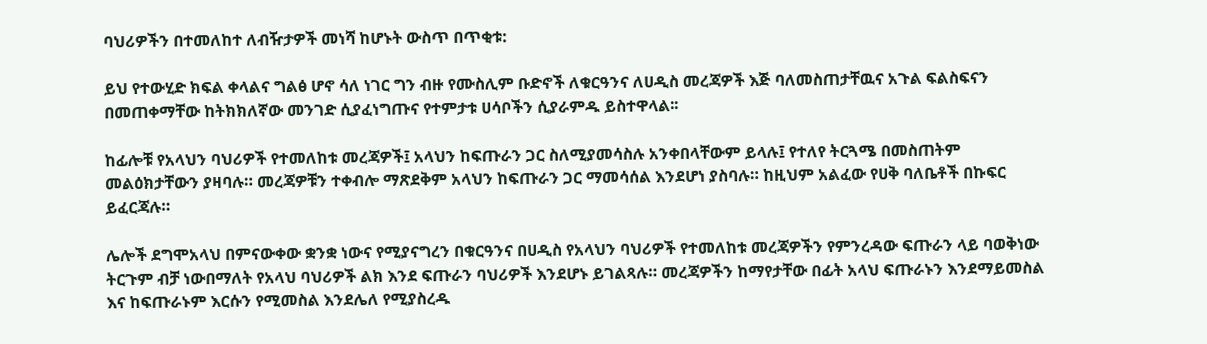ባህሪዎችን በተመለከተ ለብዥታዎች መነሻ ከሆኑት ውስጥ በጥቂቱ:

ይህ የተውሂድ ክፍል ቀላልና ግልፅ ሆኖ ሳለ ነገር ግን ብዙ የሙስሊም ቡድኖች ለቁርዓንና ለሀዲስ መረጃዎች እጅ ባለመስጠታቸዉና አጉል ፍልስፍናን በመጠቀማቸው ከትክክለኛው መንገድ ሲያፈነግጡና የተምታቱ ሀሳቦችን ሲያራምዱ ይስተዋላል፡፡

ከፊሎቹ የአላህን ባህሪዎች የተመለከቱ መረጃዎች፤ አላህን ከፍጡራን ጋር ስለሚያመሳስሉ አንቀበላቸውም ይላሉ፤ የተለየ ትርጓሜ በመስጠትም መልዕክታቸውን ያዛባሉ። መረጃዎቹን ተቀብሎ ማጽደቅም አላህን ከፍጡራን ጋር ማመሳሰል እንደሆነ ያስባሉ። ከዚህም አልፈው የሀቅ ባለቤቶች በኩፍር ይፈርጃሉ።

ሌሎች ደግሞአላህ በምናውቀው ቋንቋ ነውና የሚያናግረን በቁርዓንና በሀዲስ የአላህን ባህሪዎች የተመለከቱ መረጃዎችን የምንረዳው ፍጡራን ላይ ባወቅነው ትርጉም ብቻ ነውበማለት የአላህ ባህሪዎች ልክ እንደ ፍጡራን ባህሪዎች እንደሆኑ ይገልጻሉ። መረጃዎችን ከማየታቸው በፊት አላህ ፍጡራኑን እንደማይመስል እና ከፍጡራኑም እርሱን የሚመስል እንደሌለ የሚያስረዱ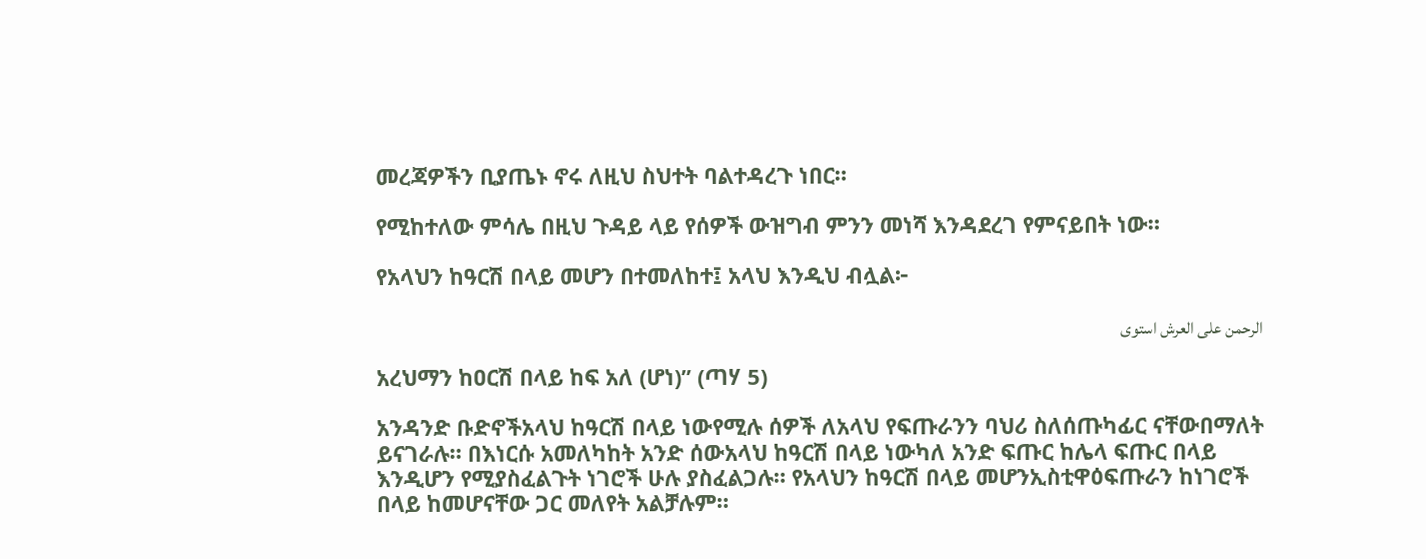መረጃዎችን ቢያጤኑ ኖሩ ለዚህ ስህተት ባልተዳረጉ ነበር።

የሚከተለው ምሳሌ በዚህ ጉዳይ ላይ የሰዎች ውዝግብ ምንን መነሻ እንዳደረገ የምናይበት ነው።

የአላህን ከዓርሽ በላይ መሆን በተመለከተ፤ አላህ እንዲህ ብሏል፦

الرحمن على العرش استوى

አረህማን ከዐርሽ በላይ ከፍ አለ (ሆነ)” (ጣሃ 5)

አንዳንድ ቡድኖችአላህ ከዓርሽ በላይ ነውየሚሉ ሰዎች ለአላህ የፍጡራንን ባህሪ ስለሰጡካፊር ናቸውበማለት ይናገራሉ። በእነርሱ አመለካከት አንድ ሰውአላህ ከዓርሽ በላይ ነውካለ አንድ ፍጡር ከሌላ ፍጡር በላይ እንዲሆን የሚያስፈልጉት ነገሮች ሁሉ ያስፈልጋሉ። የአላህን ከዓርሽ በላይ መሆንኢስቲዋዕፍጡራን ከነገሮች በላይ ከመሆናቸው ጋር መለየት አልቻሉም።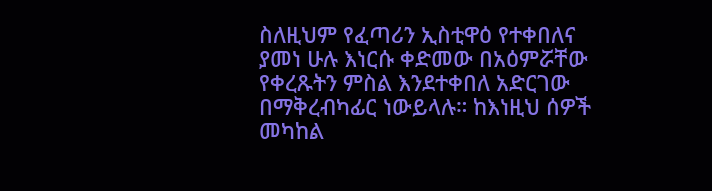ስለዚህም የፈጣሪን ኢስቲዋዕ የተቀበለና ያመነ ሁሉ እነርሱ ቀድመው በአዕምሯቸው የቀረጹትን ምስል እንደተቀበለ አድርገው በማቅረብካፊር ነውይላሉ። ከእነዚህ ሰዎች መካከል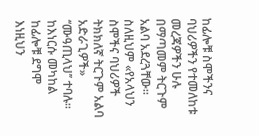ከፊሎቹ ስሞችንና ባህሪዎችን የተመለከቱ መረጃዎችን ሁሉ በማጣመም ትርጉም አልባ አደረጓቸው። ስለዚህም «የአላህን ስሞችና ባህሪዎች ትክክለኛ ትርጉም አልባ አድራጊዎች» ‘‘ሙዓጢላህ’’ ተባሉ። ከእነርሱ መካከል ከፊሎቹ ደግሞ እነዚህን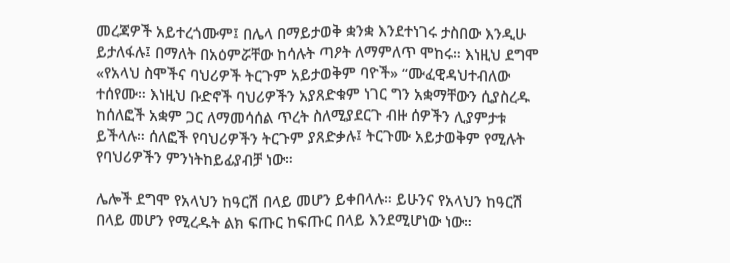መረጃዎች አይተረጎሙም፤ በሌላ በማይታወቅ ቋንቋ እንደተነገሩ ታስበው እንዲሁ ይታለፋሉ፤ በማለት በአዕምሯቸው ከሳሉት ጣዖት ለማምለጥ ሞከሩ። እነዚህ ደግሞ «የአላህ ስሞችና ባህሪዎች ትርጉም አይታወቅም ባዮች» “ሙፈዊዳህተብለው ተሰየሙ። እነዚህ ቡድኖች ባህሪዎችን አያጸድቁም ነገር ግን አቋማቸውን ሲያስረዱ ከሰለፎች አቋም ጋር ለማመሳሰል ጥረት ስለሚያደርጉ ብዙ ሰዎችን ሊያምታቱ ይችላሉ። ሰለፎች የባህሪዎችን ትርጉም ያጸድቃሉ፤ ትርጉሙ አይታወቅም የሚሉት የባህሪዎችን ምንነትከይፊያብቻ ነው።

ሌሎች ደግሞ የአላህን ከዓርሽ በላይ መሆን ይቀበላሉ። ይሁንና የአላህን ከዓርሽ በላይ መሆን የሚረዱት ልክ ፍጡር ከፍጡር በላይ እንደሚሆነው ነው።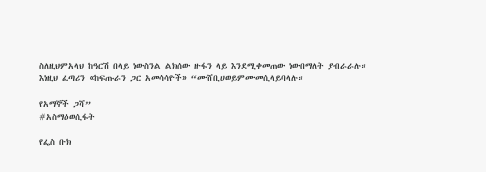ስለዚህምአላህ ከዓርሽ በላይ ነውስንል ልክሰው ዙፋን ላይ እንደሚቀመጠው ነውበማለት ያብራራሉ። እነዚህ ፈጣሪን «ከፍጡራን ጋር አመሳሳዮች» “ሙሸቢሀወይምሙመሲላይባላሉ።

የአማኞች ጋሻ”
#አስማዕወሲፋት

የፌስ ቡክ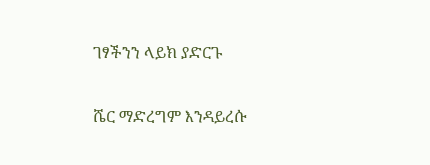ገፃችንን ላይክ ያድርጉ

ሼር ማድረግም እንዳይረሱ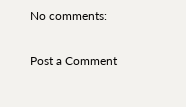No comments:

Post a Comment